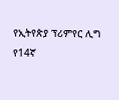የኢትየጵያ ፕሪምየር ሊግ የ14ኛ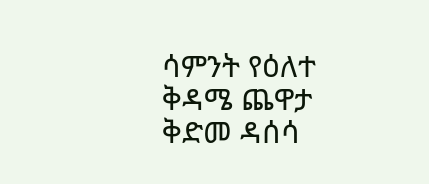ሳምንት የዕለተ ቅዳሜ ጨዋታ ቅድመ ዳሰሳ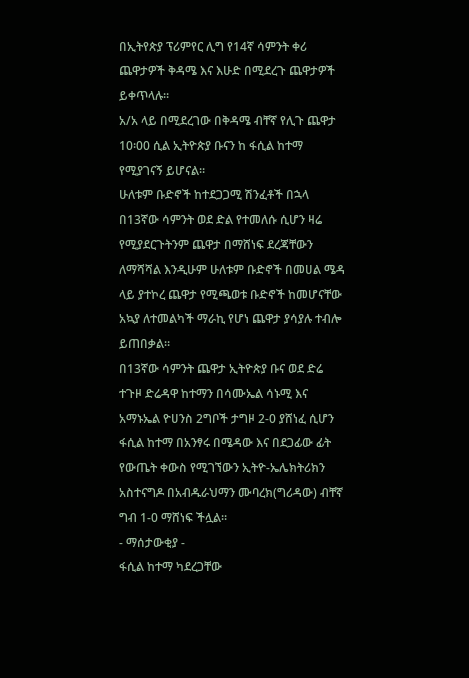በኢትየጵያ ፕሪምየር ሊግ የ14ኛ ሳምንት ቀሪ ጨዋታዎች ቅዳሜ እና እሁድ በሚደረጉ ጨዋታዎች ይቀጥላሉ።
አ/አ ላይ በሚደረገው በቅዳሜ ብቸኛ የሊጉ ጨዋታ 10፡00 ሲል ኢትዮጵያ ቡናን ከ ፋሲል ከተማ የሚያገናኝ ይሆናል።
ሁለቱም ቡድኖች ከተደጋጋሚ ሽንፈቶች በኋላ በ13ኛው ሳምንት ወደ ድል የተመለሱ ሲሆን ዛሬ የሚያደርጉትንም ጨዋታ በማሸነፍ ደረጃቸውን ለማሻሻል እንዲሁም ሁለቱም ቡድኖች በመሀል ሜዳ ላይ ያተኮረ ጨዋታ የሚጫወቱ ቡድኖች ከመሆናቸው አኳያ ለተመልካች ማራኪ የሆነ ጨዋታ ያሳያሉ ተብሎ ይጠበቃል።
በ13ኛው ሳምንት ጨዋታ ኢትዮጵያ ቡና ወደ ድሬ ተጉዞ ድሬዳዋ ከተማን በሳሙኤል ሳኑሚ እና አማኑኤል ዮሀንስ 2ግቦች ታግዞ 2-0 ያሸነፈ ሲሆን ፋሲል ከተማ በአንፃሩ በሜዳው እና በደጋፊው ፊት የውጤት ቀውስ የሚገኘውን ኢትዮ-ኤሌክትሪክን አስተናግዶ በአብዱራህማን ሙባረክ(ግሪዳው) ብቸኛ ግብ 1-0 ማሸነፍ ችሏል።
- ማሰታውቂያ -
ፋሲል ከተማ ካደረጋቸው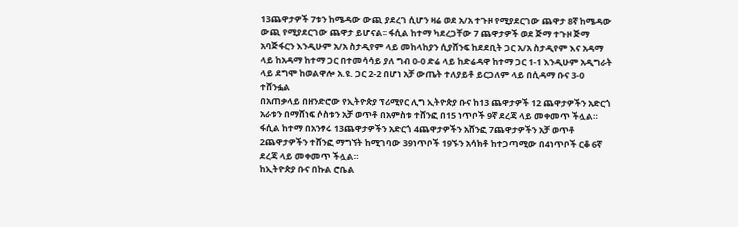13ጨዋታዎች 7ቱን ከሜዳው ውጪ ያደረገ ሲሆን ዛሬ ወደ አ/አ ተጉዞ የሚያደርገው ጨዋታ 8ኛ ከሜዳው ውጪ የሚያደርገው ጨዋታ ይሆናል፡፡ ፋሲል ከተማ ካደረጋቸው 7 ጨዋታዎች ወደ ጅማ ተጉዞ ጅማ አባጅፋርን እንዲሁም አ/አ ስታዲየም ላይ መከላከያን ሲያሸንፍ ከደደቢት ጋር አ/አ ስታዲየም እና አዳማ ላይ ከአዳማ ከተማ ጋር በተመሳሳይ ያለ ግብ 0-0 ድሬ ላይ ከድሬዳዋ ከተማ ጋር 1-1 እንዲሁም አዲግራት ላይ ደግሞ ከወልዋሎ አ.ዩ. ጋር 2-2 በሆነ አቻ ውጤት ተለያይቶ ይርጋለም ላይ በሲዳማ ቡና 3-0 ተሸንፏል
በአጠቃላይ በዘንድሮው የኢትዮጵያ ፕሪሚየር ሊግ ኢትዮጵያ ቡና ከ13 ጨዋታዎች 12 ጨዋታዎችን አድርጎ አራቱን በማሸነፍ ሶስቱን አቻ ወጥቶ በአምስቱ ተሸንፎ በ15 ነጥቦች 9ኛ ደረጃ ላይ መቀመጥ ችሏል። ፋሲል ከተማ በአንፃሩ 13ጨዋታዎችን አድርጎ 4ጨዋታዎችን አሸንፎ 7ጨዋታዎችን አቻ ወጥቶ 2ጨዋታዎችን ተሸንፎ ማግኘት ከሚገባው 39ነጥቦች 19ኙን አሳክቶ ከተጋጣሚው በ4ነጥቦች ርቆ 6ኛ ደረጃ ላይ መቀመጥ ችሏል።
ከኢትዮጵያ ቡና በኩል ሮቤል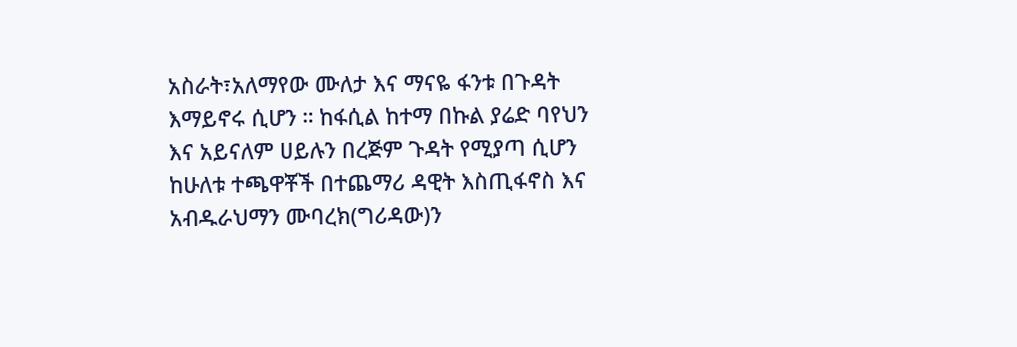አስራት፣አለማየው ሙለታ እና ማናዬ ፋንቱ በጉዳት እማይኖሩ ሲሆን ። ከፋሲል ከተማ በኩል ያሬድ ባየህን እና አይናለም ሀይሉን በረጅም ጉዳት የሚያጣ ሲሆን ከሁለቱ ተጫዋቾች በተጨማሪ ዳዊት እስጢፋኖስ እና አብዱራህማን ሙባረክ(ግሪዳው)ን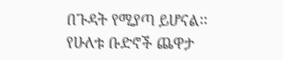በጉዳት የሚያጣ ይሆናል፡፡
የሁለቱ ቡድኖች ጨዋታ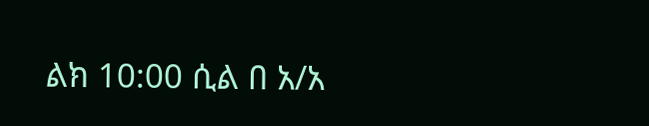ልክ 10:00 ሲል በ አ/አ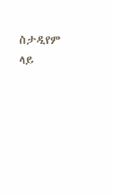ስታዲየም ላይ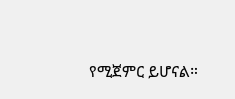የሚጀምር ይሆናል።